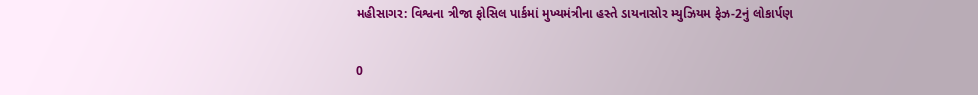મહીસાગર: વિશ્વના ત્રીજા ફોસિલ પાર્કમાં મુખ્યમંત્રીના હસ્તે ડાયનાસોર મ્યુઝિયમ ફેઝ-2નું લોકાર્પણ

0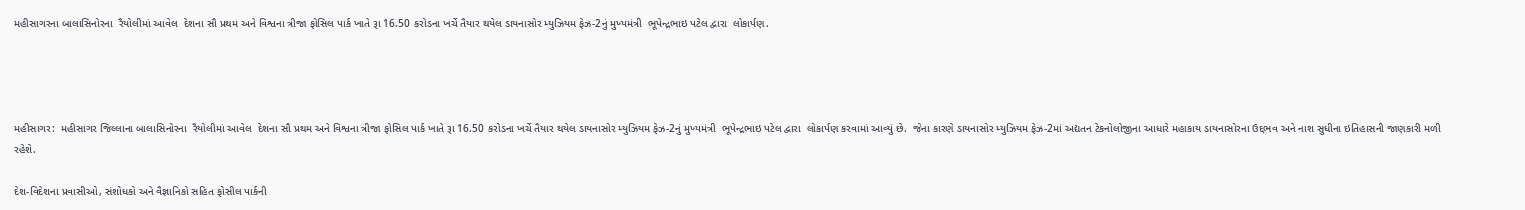મહીસાગરના બાલાસિનોરના  રૈયોલીમાં આવેલ  દેશના સૌ પ્રથમ અને વિશ્વના ત્રીજા ફોસિલ પાર્ક ખાતે રૂા 16.50 કરોડના ખર્ચે તૈયાર થયેલ ડાયનાસોર મ્યુઝિયમ ફેઝ-2નું મુખ્યમંત્રી  ભૂપેન્દ્રભાઇ પટેલ દ્વારા  લોકાર્પણ.




મહીસાગર:  મહીસાગર જિલ્લાના બાલાસિનોરના  રૈયોલીમાં આવેલ  દેશના સૌ પ્રથમ અને વિશ્વના ત્રીજા ફોસિલ પાર્ક ખાતે રૂા 16.50 કરોડના ખર્ચે તૈયાર થયેલ ડાયનાસોર મ્યુઝિયમ ફેઝ-2નું મુખ્યમંત્રી  ભૂપેન્દ્રભાઇ પટેલ દ્વારા  લોકાર્પણ કરવામાં આવ્યું છે.  જેના કારણે ડાયનાસોર મ્યુઝિયમ ફેઝ-2માં અદ્યતન ટેકનોલોજીના આધારે મહાકાય ડાયનાસોરના ઉદ્દભવ અને નાશ સુધીના ઇતિહાસની જાણકારી મળી રહેશે.

દેશ-વિદેશના પ્રવાસીઓ, સંશોધકો અને વૈજ્ઞાનિકો સહિત ફોસીલ પાર્કની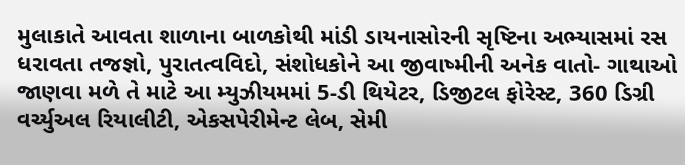મુલાકાતે આવતા શાળાના બાળકોથી માંડી ડાયનાસોરની સૃષ્ટિના અભ્યાસમાં રસ ધરાવતા તજજ્ઞો, પુરાતત્વવિદો, સંશોધકોને આ જીવાષ્મીની અનેક વાતો- ગાથાઓ જાણવા મળે તે માટે આ મ્યુઝીયમમાં 5-ડી થિયેટર, ડિજીટલ ફોરેસ્ટ, 360 ડિગ્રી વર્ચ્યુઅલ રિયાલીટી, એકસપેરીમેન્ટ લેબ, સેમી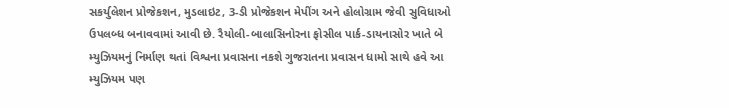સકર્યુલેશન પ્રોજેકશન, મુડલાઇટ, 3-ડી પ્રોજેકશન મેપીંગ અને હોલોગ્રામ જેવી સુવિધાઓ ઉપલબ્ધ બનાવવામાં આવી છે. રૈયોલી-બાલાસિનોરના ફોસીલ પાર્ક-ડાયનાસોર ખાતે બે મ્યુઝિયમનું નિર્માણ થતાં વિશ્વના પ્રવાસના નકશે ગુજરાતના પ્રવાસન ધામો સાથે હવે આ મ્યુઝિયમ પણ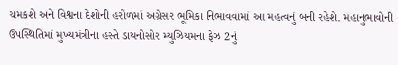ચમકશે અને વિશ્વના દેશોની હરોળમાં અગ્રેસર ભૂમિકા નિભાવવામાં આ મહત્વનું બની રહેશે. મહાનુભાવોની ઉપસ્થિતિમાં મુખ્યમંત્રીના હસ્તે ડાયનોસોર મ્યુઝિયમના ફેઝ 2નું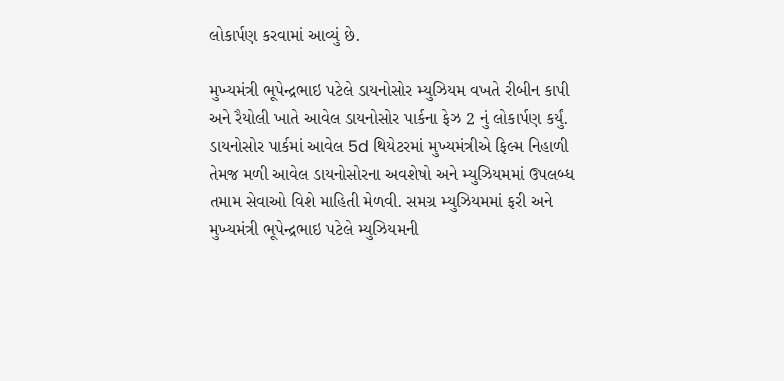લોકાર્પણ કરવામાં આવ્યું છે.

મુખ્યમંત્રી ભૂપેન્દ્રભાઇ પટેલે ડાયનોસોર મ્યુઝિયમ વખતે રીબીન કાપી અને રૈયોલી ખાતે આવેલ ડાયનોસોર પાર્કના ફેઝ 2 નું લોકાર્પણ કર્યું. ડાયનોસોર પાર્કમાં આવેલ 5d થિયેટરમાં મુખ્યમંત્રીએ ફિલ્મ નિહાળી તેમજ મળી આવેલ ડાયનોસોરના અવશેષો અને મ્યુઝિયમમાં ઉપલબ્ધ તમામ સેવાઓ વિશે માહિતી મેળવી. સમગ્ર મ્યુઝિયમમાં ફરી અને મુખ્યમંત્રી ભૂપેન્દ્રભાઇ પટેલે મ્યુઝિયમની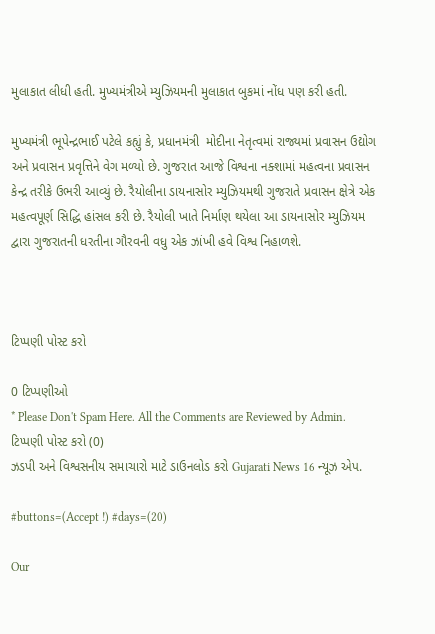મુલાકાત લીધી હતી. મુખ્યમંત્રીએ મ્યુઝિયમની મુલાકાત બુકમાં નોંધ પણ કરી હતી.

મુખ્યમંત્રી ભૂપેન્દ્રભાઈ પટેલે કહ્યું કે, પ્રધાનમંત્રી  મોદીના નેતૃત્વમાં રાજ્યમાં પ્રવાસન ઉદ્યોગ અને પ્રવાસન પ્રવૃત્તિને વેગ મળ્યો છે. ગુજરાત આજે વિશ્વના નક્શામાં મહત્વના પ્રવાસન કેન્દ્ર તરીકે ઉભરી આવ્યું છે. રૈયોલીના ડાયનાસોર મ્યુઝિયમથી ગુજરાતે પ્રવાસન ક્ષેત્રે એક મહત્વપૂર્ણ સિદ્ધિ હાંસલ કરી છે. રૈયોલી ખાતે નિર્માણ થયેલા આ ડાયનાસોર મ્યુઝિયમ દ્વારા ગુજરાતની ધરતીના ગૌરવની વધુ એક ઝાંખી હવે વિશ્વ નિહાળશે.



ટિપ્પણી પોસ્ટ કરો

0 ટિપ્પણીઓ
* Please Don't Spam Here. All the Comments are Reviewed by Admin.
ટિપ્પણી પોસ્ટ કરો (0)
ઝડપી અને વિશ્વસનીય સમાચારો માટે ડાઉનલોડ કરો Gujarati News 16 ન્યૂઝ એપ.

#buttons=(Accept !) #days=(20)

Our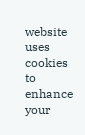website uses cookies to enhance your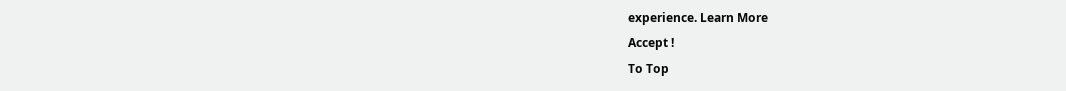experience. Learn More
Accept !
To Top